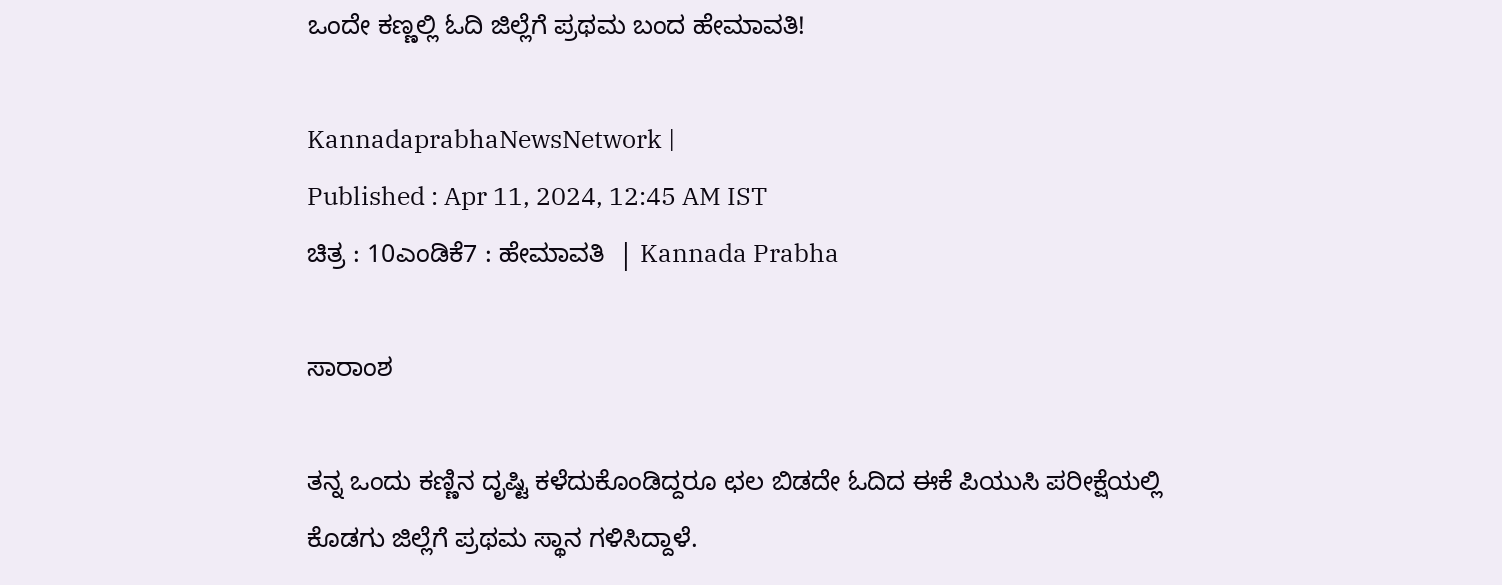ಒಂದೇ ಕಣ್ಣಲ್ಲಿ ಓದಿ ಜಿಲ್ಲೆಗೆ ಪ್ರಥಮ ಬಂದ ಹೇಮಾವತಿ!

KannadaprabhaNewsNetwork |
Published : Apr 11, 2024, 12:45 AM IST
ಚಿತ್ರ : 10ಎಂಡಿಕೆ7 : ಹೇಮಾವತಿ  | Kannada Prabha

ಸಾರಾಂಶ

ತನ್ನ ಒಂದು ಕಣ್ಣಿನ ದೃಷ್ಟಿ ಕಳೆದುಕೊಂಡಿದ್ದರೂ ಛಲ ಬಿಡದೇ ಓದಿದ ಈಕೆ ಪಿಯುಸಿ ಪರೀಕ್ಷೆಯಲ್ಲಿ ಕೊಡಗು ಜಿಲ್ಲೆಗೆ ಪ್ರಥಮ ಸ್ಥಾನ ಗಳಿಸಿದ್ದಾಳೆ.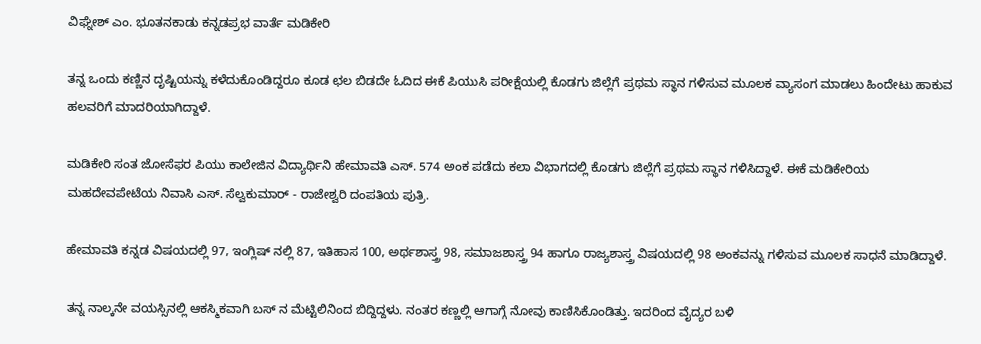ವಿಘ್ನೇಶ್ ಎಂ. ಭೂತನಕಾಡು ಕನ್ನಡಪ್ರಭ ವಾರ್ತೆ ಮಡಿಕೇರಿ

ತನ್ನ ಒಂದು ಕಣ್ಣಿನ ದೃಷ್ಟಿಯನ್ನು ಕಳೆದುಕೊಂಡಿದ್ದರೂ ಕೂಡ ಛಲ ಬಿಡದೇ ಓದಿದ ಈಕೆ ಪಿಯುಸಿ ಪರೀಕ್ಷೆಯಲ್ಲಿ ಕೊಡಗು ಜಿಲ್ಲೆಗೆ ಪ್ರಥಮ ಸ್ಥಾನ ಗಳಿಸುವ ಮೂಲಕ ವ್ಯಾಸಂಗ ಮಾಡಲು ಹಿಂದೇಟು ಹಾಕುವ ಹಲವರಿಗೆ ಮಾದರಿಯಾಗಿದ್ದಾಳೆ.

ಮಡಿಕೇರಿ ಸಂತ ಜೋಸೆಫರ ಪಿಯು ಕಾಲೇಜಿನ ವಿದ್ಯಾರ್ಥಿನಿ ಹೇಮಾವತಿ ಎಸ್. 574 ಅಂಕ ಪಡೆದು ಕಲಾ ವಿಭಾಗದಲ್ಲಿ ಕೊಡಗು ಜಿಲ್ಲೆಗೆ ಪ್ರಥಮ ಸ್ಥಾನ ಗಳಿಸಿದ್ದಾಳೆ. ಈಕೆ ಮಡಿಕೇರಿಯ ಮಹದೇವಪೇಟೆಯ ನಿವಾಸಿ ಎಸ್. ಸೆಲ್ವಕುಮಾರ್ - ರಾಜೇಶ್ವರಿ ದಂಪತಿಯ ಪುತ್ರಿ.

ಹೇಮಾವತಿ ಕನ್ನಡ ವಿಷಯದಲ್ಲಿ 97, ಇಂಗ್ಲಿಷ್ ನಲ್ಲಿ 87, ಇತಿಹಾಸ 100, ಅರ್ಥಶಾಸ್ತ್ರ 98, ಸಮಾಜಶಾಸ್ತ್ರ 94 ಹಾಗೂ ರಾಜ್ಯಶಾಸ್ತ್ರ ವಿಷಯದಲ್ಲಿ 98 ಅಂಕವನ್ನು ಗಳಿಸುವ ಮೂಲಕ ಸಾಧನೆ ಮಾಡಿದ್ದಾಳೆ.

ತನ್ನ ನಾಲ್ಕನೇ ವಯಸ್ಸಿನಲ್ಲಿ ಆಕಸ್ಮಿಕವಾಗಿ ಬಸ್ ನ ಮೆಟ್ಟಿಲಿನಿಂದ ಬಿದ್ದಿದ್ದಳು. ನಂತರ ಕಣ್ಣಲ್ಲಿ ಆಗಾಗ್ಗೆ ನೋವು ಕಾಣಿಸಿಕೊಂಡಿತ್ತು. ಇದರಿಂದ ವೈದ್ಯರ ಬಳಿ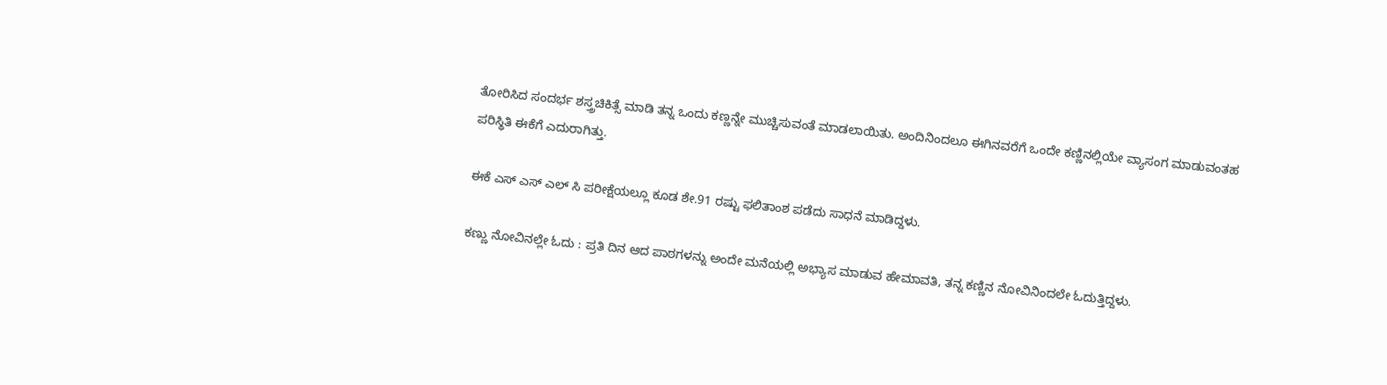ತೋರಿಸಿದ ಸಂದರ್ಭ ಶಸ್ತ್ರಚಿಕಿತ್ಸೆ ಮಾಡಿ ತನ್ನ ಒಂದು ಕಣ್ಣನ್ನೇ ಮುಚ್ಚಿಸುವಂತೆ ಮಾಡಲಾಯಿತು. ಅಂದಿನಿಂದಲೂ ಈಗಿನವರೆಗೆ ಒಂದೇ ಕಣ್ಣಿನಲ್ಲಿಯೇ ವ್ಯಾಸಂಗ ಮಾಡುವಂತಹ ಪರಿಸ್ಥಿತಿ ಈಕೆಗೆ ಎದುರಾಗಿತ್ತು.

ಈಕೆ ಎಸ್ ಎಸ್ ಎಲ್ ಸಿ ಪರೀಕ್ಷೆಯಲ್ಲೂ ಕೂಡ ಶೇ.91 ರಷ್ಟು ಫಲಿತಾಂಶ ಪಡೆದು ಸಾಧನೆ ಮಾಡಿದ್ದಳು.

ಕಣ್ಣು ನೋವಿನಲ್ಲೇ ಓದು : ಪ್ರತಿ ದಿನ ಆದ ಪಾಠಗಳನ್ನು ಅಂದೇ ಮನೆಯಲ್ಲಿ ಅಭ್ಯಾಸ ಮಾಡುವ ಹೇಮಾವತಿ, ತನ್ನ ಕಣ್ಣಿನ ನೋವಿನಿಂದಲೇ ಓದುತ್ತಿದ್ದಳು.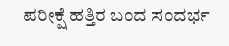ಪರೀಕ್ಷೆ ಹತ್ತಿರ ಬಂದ ಸಂದರ್ಭ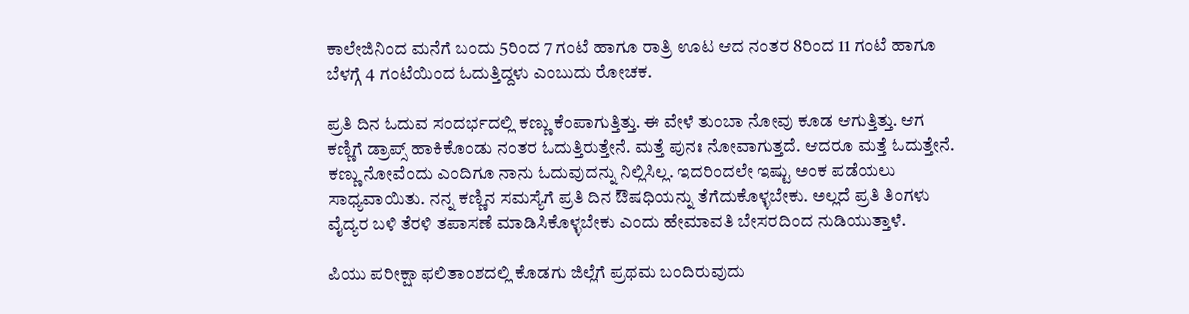ಕಾಲೇಜಿನಿಂದ ಮನೆಗೆ ಬಂದು 5ರಿಂದ 7 ಗಂಟೆ ಹಾಗೂ ರಾತ್ರಿ ಊಟ ಆದ ನಂತರ 8ರಿಂದ 11 ಗಂಟೆ ಹಾಗೂ ಬೆಳಗ್ಗೆ 4 ಗಂಟೆಯಿಂದ ಓದುತ್ತಿದ್ದಳು ಎಂಬುದು ರೋಚಕ.

ಪ್ರತಿ ದಿನ ಓದುವ ಸಂದರ್ಭದಲ್ಲಿ ಕಣ್ಣು ಕೆಂಪಾಗುತ್ತಿತ್ತು. ಈ ವೇಳೆ ತುಂಬಾ ನೋವು ಕೂಡ ಆಗುತ್ತಿತ್ತು. ಆಗ ಕಣ್ಣಿಗೆ ಡ್ರಾಪ್ಸ್ ಹಾಕಿಕೊಂಡು ನಂತರ ಓದುತ್ತಿರುತ್ತೇನೆ. ಮತ್ತೆ ಪುನಃ ನೋವಾಗುತ್ತದೆ. ಆದರೂ ಮತ್ತೆ ಓದುತ್ತೇನೆ. ಕಣ್ಣು ನೋವೆಂದು ಎಂದಿಗೂ ನಾನು ಓದುವುದನ್ನು ನಿಲ್ಲಿಸಿಲ್ಲ. ಇದರಿಂದಲೇ ಇಷ್ಟು ಅಂಕ ಪಡೆಯಲು ಸಾಧ್ಯವಾಯಿತು. ನನ್ನ ಕಣ್ಣಿನ ಸಮಸ್ಯೆಗೆ ಪ್ರತಿ ದಿನ ಔಷಧಿಯನ್ನು ತೆಗೆದುಕೊಳ್ಳಬೇಕು. ಅಲ್ಲದೆ ಪ್ರತಿ ತಿಂಗಳು ವೈದ್ಯರ ಬಳಿ ತೆರಳಿ ತಪಾಸಣೆ ಮಾಡಿಸಿಕೊಳ್ಳಬೇಕು ಎಂದು ಹೇಮಾವತಿ ಬೇಸರದಿಂದ ನುಡಿಯುತ್ತಾಳೆ.

ಪಿಯು ಪರೀಕ್ಷಾ ಫಲಿತಾಂಶದಲ್ಲಿ ಕೊಡಗು ಜಿಲ್ಲೆಗೆ ಪ್ರಥಮ ಬಂದಿರುವುದು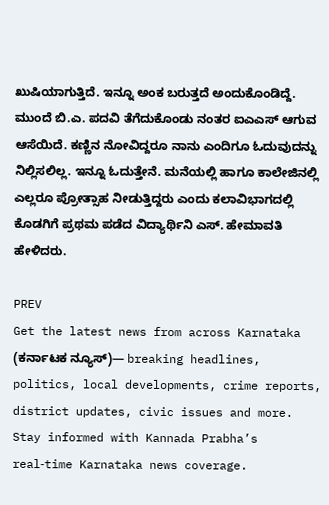ಖುಷಿಯಾಗುತ್ತಿದೆ. ಇನ್ನೂ ಅಂಕ ಬರುತ್ತದೆ ಅಂದುಕೊಂಡಿದ್ದೆ. ಮುಂದೆ ಬಿ.ಎ. ಪದವಿ ತೆಗೆದುಕೊಂಡು ನಂತರ ಐಎಎಸ್ ಆಗುವ ಆಸೆಯಿದೆ. ಕಣ್ಣಿನ ನೋವಿದ್ದರೂ ನಾನು ಎಂದಿಗೂ ಓದುವುದನ್ನು ನಿಲ್ಲಿಸಲಿಲ್ಲ. ಇನ್ನೂ ಓದುತ್ತೇನೆ. ಮನೆಯಲ್ಲಿ ಹಾಗೂ ಕಾಲೇಜಿನಲ್ಲಿ ಎಲ್ಲರೂ ಪ್ರೋತ್ಸಾಹ ನೀಡುತ್ತಿದ್ದರು ಎಂದು ಕಲಾವಿಭಾಗದಲ್ಲಿ ಕೊಡಗಿಗೆ ಪ್ರಥಮ ಪಡೆದ ವಿದ್ಯಾರ್ಥಿನಿ ಎಸ್. ಹೇಮಾವತಿ ಹೇಳಿದರು.

PREV
Get the latest news from across Karnataka (ಕರ್ನಾಟಕ ನ್ಯೂಸ್)— breaking headlines, politics, local developments, crime reports, district updates, civic issues and more. Stay informed with Kannada Prabha’s real‑time Karnataka news coverage.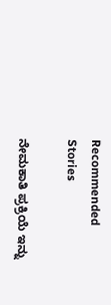Recommended Stories

ನೇಮಕಾತಿ ಪ್ರಕ್ರಿಯೆ ಇನ್ನು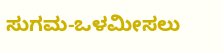ಸುಗಮ-ಒಳಮೀಸಲು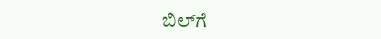ಬಿಲ್‌ಗೆ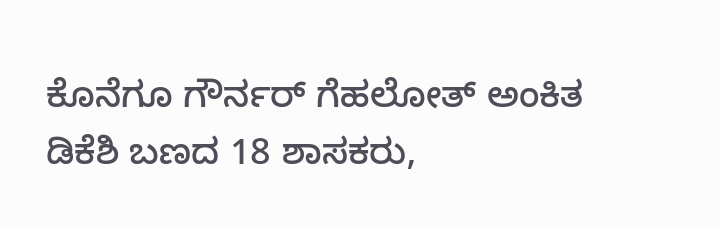ಕೊನೆಗೂ ಗೌರ್ನರ್‌ ಗೆಹಲೋತ್‌ ಅಂಕಿತ
ಡಿಕೆಶಿ ಬಣದ 18 ಶಾಸಕರು,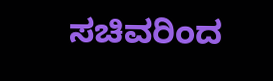ಸಚಿವರಿಂದ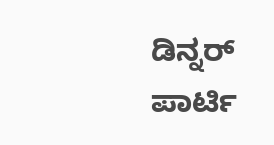ಡಿನ್ನರ್‌ ಪಾರ್ಟಿ